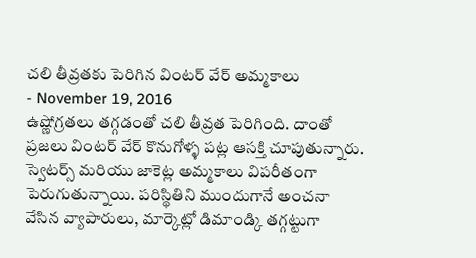చలి తీవ్రతకు పెరిగిన వింటర్ వేర్ అమ్మకాలు
- November 19, 2016
ఉష్ణోగ్రతలు తగ్గడంతో చలి తీవ్రత పెరిగింది. దాంతో ప్రజలు వింటర్ వేర్ కొనుగోళ్ళ పట్ల ఆసక్తి చూపుతున్నారు. స్వెటర్స్ మరియు జాకెట్ల అమ్మకాలు విపరీతంగా పెరుగుతున్నాయి. పరిస్థితిని ముందుగానే అంచనా వేసిన వ్యాపారులు, మార్కెట్లో డిమాండ్కి తగ్గట్టుగా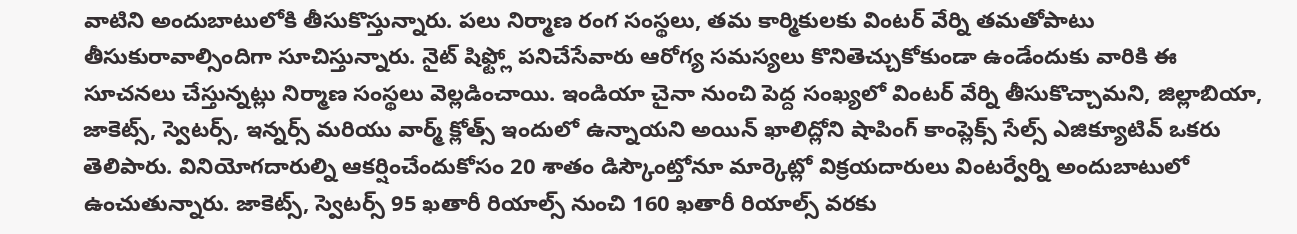వాటిని అందుబాటులోకి తీసుకొస్తున్నారు. పలు నిర్మాణ రంగ సంస్థలు, తమ కార్మికులకు వింటర్ వేర్ని తమతోపాటు తీసుకురావాల్సిందిగా సూచిస్తున్నారు. నైట్ షిఫ్ట్లో పనిచేసేవారు ఆరోగ్య సమస్యలు కొనితెచ్చుకోకుండా ఉండేందుకు వారికి ఈ సూచనలు చేస్తున్నట్లు నిర్మాణ సంస్థలు వెల్లడించాయి. ఇండియా చైనా నుంచి పెద్ద సంఖ్యలో వింటర్ వేర్ని తీసుకొచ్చామని, జిల్లాబియా, జాకెట్స్, స్వెటర్స్, ఇన్నర్స్ మరియు వార్మ్ క్లోత్స్ ఇందులో ఉన్నాయని అయిన్ ఖాలిద్లోని షాపింగ్ కాంప్లెక్స్ సేల్స్ ఎజిక్యూటివ్ ఒకరు తెలిపారు. వినియోగదారుల్ని ఆకర్షించేందుకోసం 20 శాతం డిస్కౌంట్తోనూ మార్కెట్లో విక్రయదారులు వింటర్వేర్ని అందుబాటులో ఉంచుతున్నారు. జాకెట్స్, స్వెటర్స్ 95 ఖతారీ రియాల్స్ నుంచి 160 ఖతారీ రియాల్స్ వరకు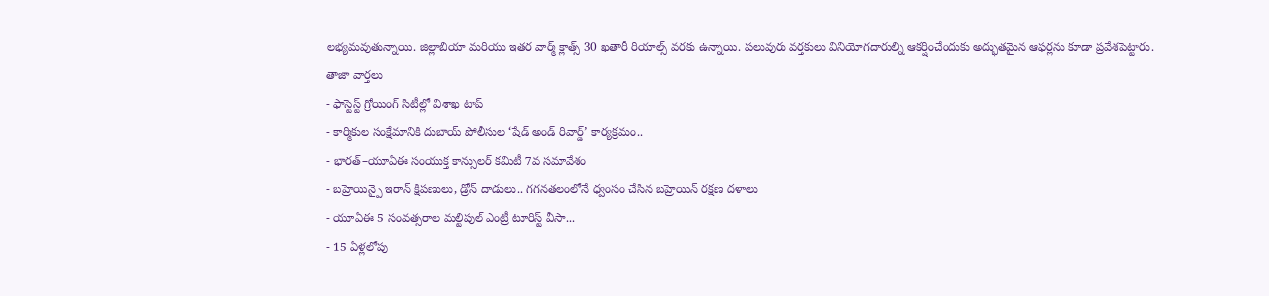లభ్యమవుతున్నాయి. జిల్లాబియా మరియు ఇతర వార్మ్ క్లాత్స్ 30 ఖతారీ రియాల్స్ వరకు ఉన్నాయి. పలువురు వర్తకులు వినియోగదారుల్ని ఆకర్షించేందుకు అద్భుతమైన ఆఫర్లను కూడా ప్రవేశపెట్టారు.
తాజా వార్తలు
- ఫాస్టెస్ట్ గ్రోయింగ్ సిటీల్లో విశాఖ టాప్
- కార్మికుల సంక్షేమానికి దుబాయ్ పోలీసుల ‘షేడ్ అండ్ రివార్డ్’ కార్యక్రమం..
- భారత్–యూఏఈ సంయుక్త కాన్సులర్ కమిటీ 7వ సమావేశం
- బహ్రెయిన్పై ఇరాన్ క్షిపణులు, డ్రోన్ దాడులు.. గగనతలంలోనే ధ్వంసం చేసిన బహ్రెయిన్ రక్షణ దళాలు
- యూఏఈ 5 సంవత్సరాల మల్టిపుల్ ఎంట్రీ టూరిస్ట్ వీసా...
- 15 ఏళ్లలోపు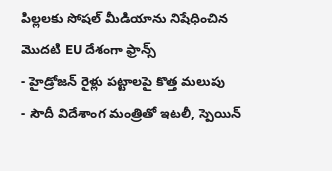పిల్లలకు సోషల్ మీడియాను నిషేధించిన మొదటి EU దేశంగా ఫ్రాన్స్
- హైడ్రోజన్ రైళ్లు పట్టాలపై కొత్త మలుపు
- సౌదీ విదేశాంగ మంత్రితో ఇటలీ, స్పెయిన్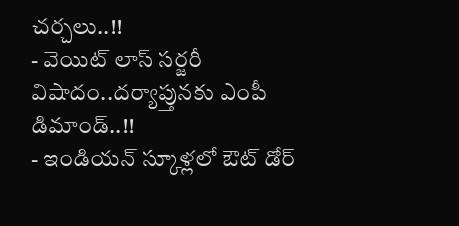చర్చలు..!!
- వెయిట్ లాస్ సర్జరీ విషాదం..దర్యాప్తునకు ఎంపీ డిమాండ్..!!
- ఇండియన్ స్కూళ్లలో ఔట్ డోర్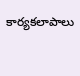కార్యకలాపాలు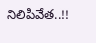నిలిపివేత..!!